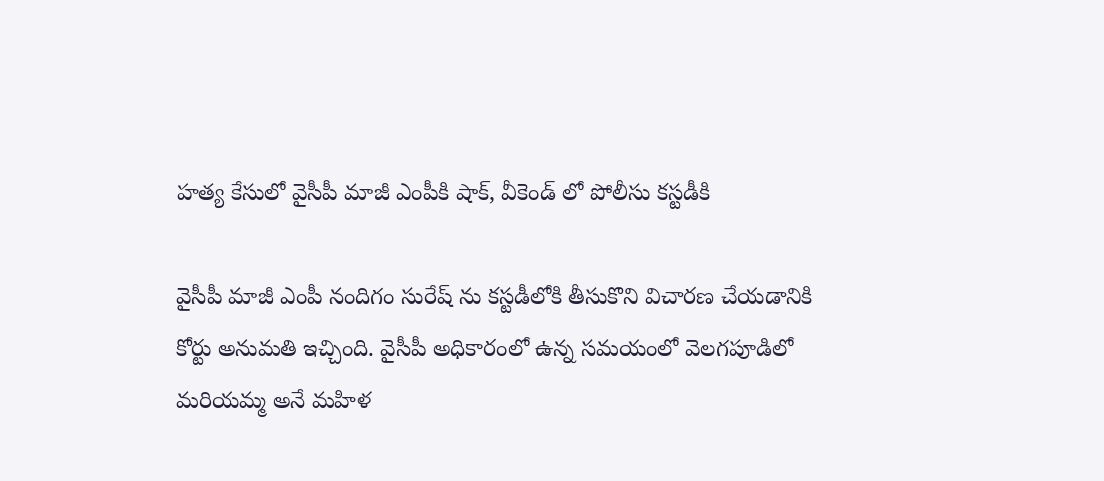హత్య కేసులో వైసీపీ మాజీ ఎంపీకి షాక్, వీకెండ్ లో పోలీసు కస్టడీకి

వైసీపీ మాజీ ఎంపీ నందిగం సురేష్ ను కస్టడీలోకి తీసుకొని విచారణ చేయడానికి కోర్టు అనుమతి ఇచ్చింది. వైసీపీ అధికారంలో ఉన్న సమయంలో వెలగపూడిలో మరియమ్మ అనే మహిళ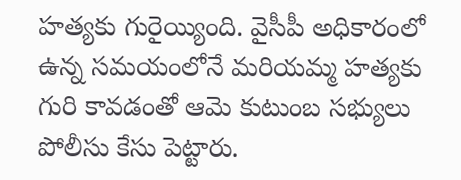హత్యకు గురైయ్యింది. వైసీపీ అధికారంలో ఉన్న సమయంలోనే మరియమ్మ హత్యకు గురి కావడంతో ఆమె కుటుంబ సభ్యులు పోలీసు కేసు పెట్టారు.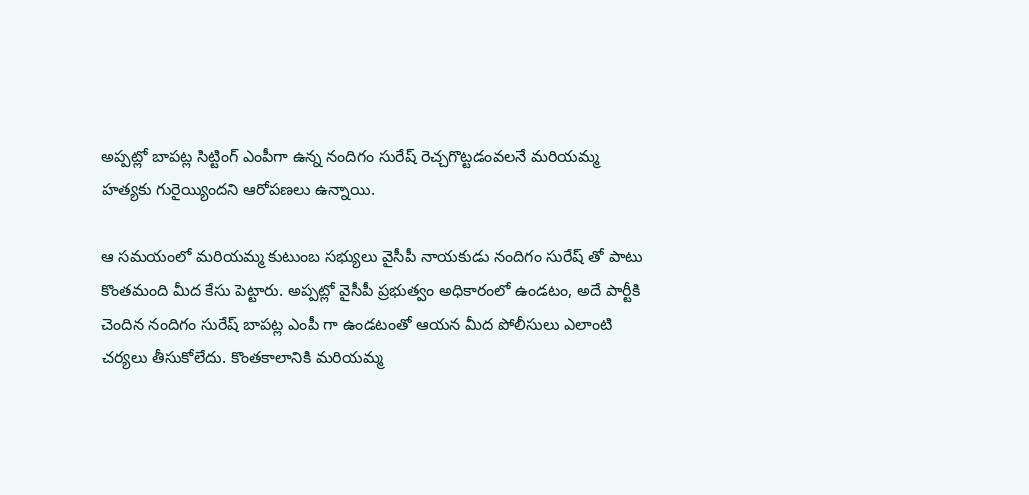అప్పట్లో బాపట్ల సిట్టింగ్ ఎంపీగా ఉన్న నందిగం సురేష్ రెచ్చగొట్టడంవలనే మరియమ్మ హత్యకు గురైయ్యిందని ఆరోపణలు ఉన్నాయి.

ఆ సమయంలో మరియమ్మ కుటుంబ సభ్యులు వైసీపీ నాయకుడు నందిగం సురేష్ తో పాటు కొంతమంది మీద కేసు పెట్టారు. అప్పట్లో వైసీపీ ప్రభుత్వం అధికారంలో ఉండటం, అదే పార్టీకి చెందిన నందిగం సురేష్ బాపట్ల ఎంపీ గా ఉండటంతో ఆయన మీద పోలీసులు ఎలాంటి చర్యలు తీసుకోలేదు. కొంతకాలానికి మరియమ్మ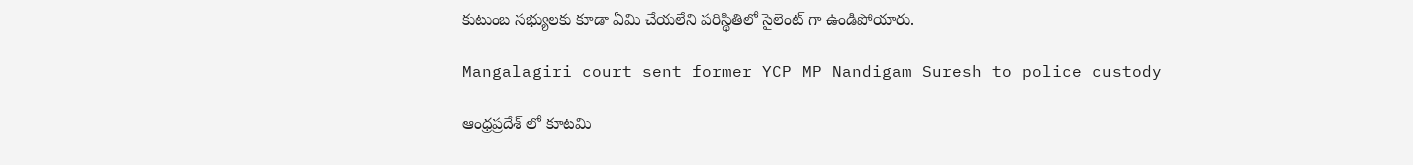కుటుంబ సభ్యులకు కూడా ఏమి చేయలేని పరిస్థితిలో సైలెంట్ గా ఉండిపోయారు.

Mangalagiri court sent former YCP MP Nandigam Suresh to police custody

ఆంధ్రప్రదేశ్ లో కూటమి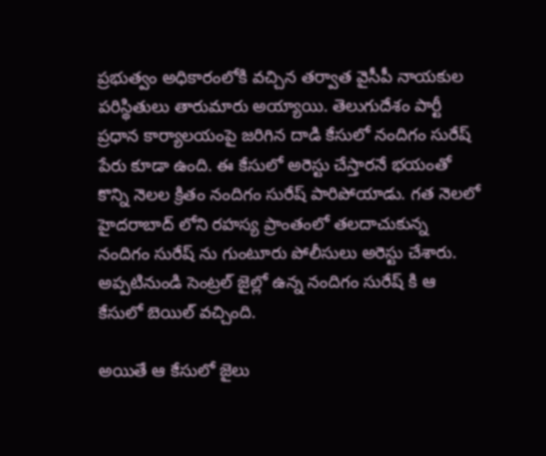ప్రభుత్వం అధికారంలోకి వచ్చిన తర్వాత వైసీపీ నాయకుల పరిస్థితులు తారుమారు అయ్యాయి. తెలుగుదేశం పార్టీ ప్రధాన కార్యాలయంపై జరిగిన దాడి కేసులో నందిగం సురేష్ పేరు కూడా ఉంది. ఈ కేసులో అరెస్టు చేస్తారనే భయంతో కొన్ని నెలల క్రితం నందిగం సురేష్ పారిపోయాడు. గత నెలలో హైదరాబాద్ లోని రహస్య ప్రాంతంలో తలదాచుకున్న నందిగం సురేష్ ను గుంటూరు పోలీసులు అరెస్టు చేశారు. అప్పటినుండి సెంట్రల్ జైల్లో ఉన్న నందిగం సురేష్ కి ఆ కేసులో బెయిల్ వచ్చింది.

అయితే ఆ కేసులో జైలు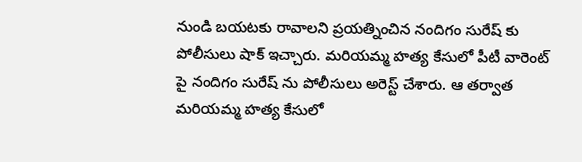నుండి బయటకు రావాలని ప్రయత్నించిన నందిగం సురేష్ కు పోలీసులు షాక్ ఇచ్చారు. మరియమ్మ హత్య కేసులో పీటీ వారెంట్ పై నందిగం సురేష్ ను పోలీసులు అరెస్ట్ చేశారు. ఆ తర్వాత మరియమ్మ హత్య కేసులో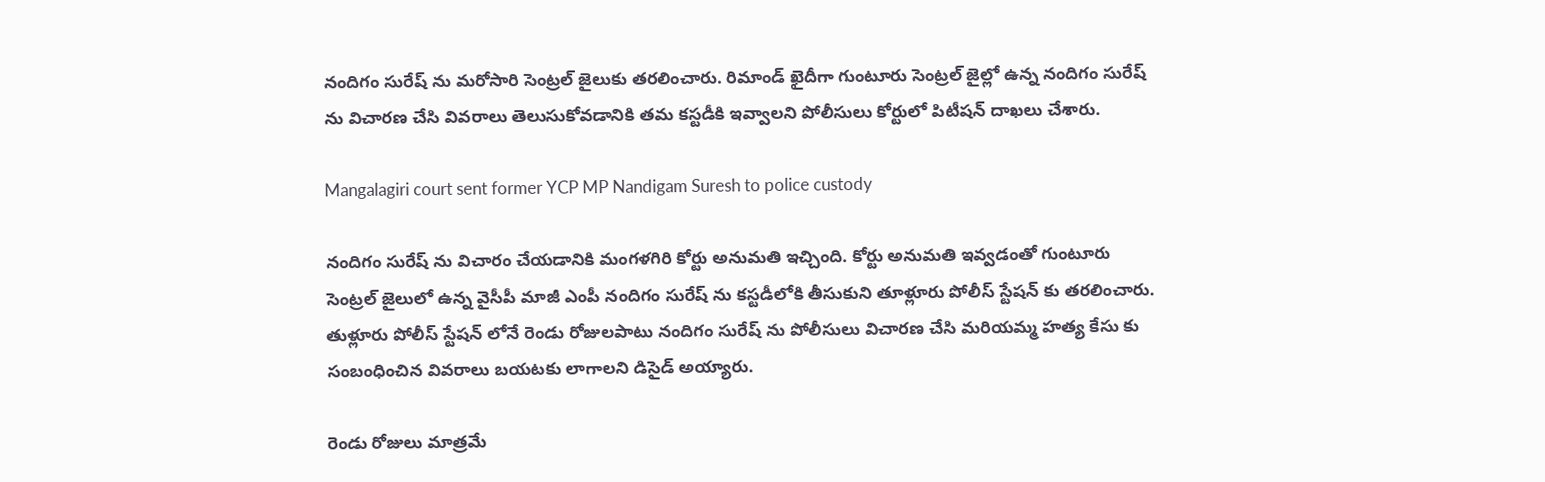నందిగం సురేష్ ను మరోసారి సెంట్రల్ జైలుకు తరలించారు. రిమాండ్ ఖైదీగా గుంటూరు సెంట్రల్ జైల్లో ఉన్న నందిగం సురేష్ ను విచారణ చేసి వివరాలు తెలుసుకోవడానికి తమ కస్టడీకి ఇవ్వాలని పోలీసులు కోర్టులో పిటీషన్ దాఖలు చేశారు.

Mangalagiri court sent former YCP MP Nandigam Suresh to police custody

నందిగం సురేష్ ను విచారం చేయడానికి మంగళగిరి కోర్టు అనుమతి ఇచ్చింది. కోర్టు అనుమతి ఇవ్వడంతో గుంటూరు సెంట్రల్ జైలులో ఉన్న వైసీపీ మాజీ ఎంపీ నందిగం సురేష్ ను కస్టడీలోకి తీసుకుని తూళ్లూరు పోలీస్ స్టేషన్ కు తరలించారు. తుళ్లూరు పోలీస్ స్టేషన్ లోనే రెండు రోజులపాటు నందిగం సురేష్ ను పోలీసులు విచారణ చేసి మరియమ్మ హత్య కేసు కు సంబంధించిన వివరాలు బయటకు లాగాలని డిసైడ్ అయ్యారు.

రెండు రోజులు మాత్రమే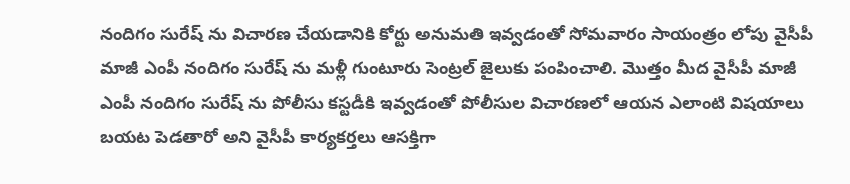నందిగం సురేష్ ను విచారణ చేయడానికి కోర్టు అనుమతి ఇవ్వడంతో సోమవారం సాయంత్రం లోపు వైసీపీ మాజీ ఎంపీ నందిగం సురేష్ ను మళ్లీ గుంటూరు సెంట్రల్ జైలుకు పంపించాలి. మొత్తం మీద వైసీపీ మాజీ ఎంపీ నందిగం సురేష్ ను పోలీసు కస్టడీకి ఇవ్వడంతో పోలీసుల విచారణలో ఆయన ఎలాంటి విషయాలు బయట పెడతారో అని వైసీపీ కార్యకర్తలు ఆసక్తిగా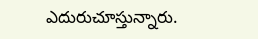ఎదురుచూస్తున్నారు.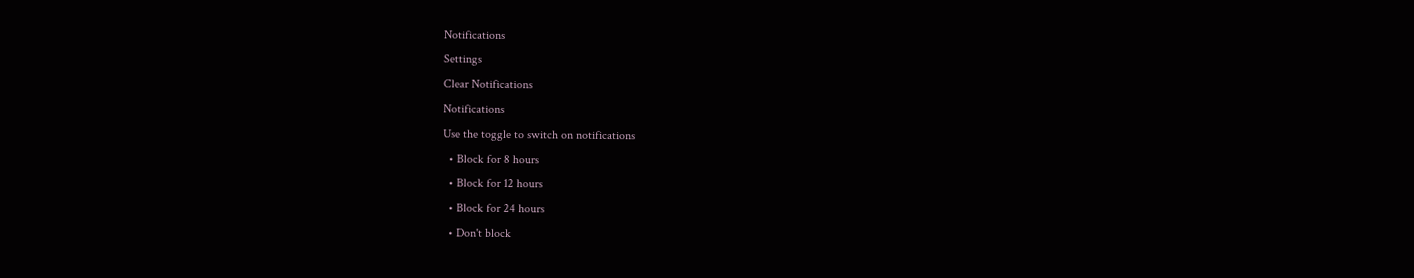Notifications
Settings
Clear Notifications
Notifications
Use the toggle to switch on notifications
  • Block for 8 hours
  • Block for 12 hours
  • Block for 24 hours
  • Don't block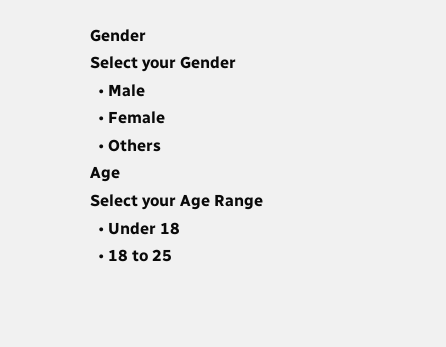Gender
Select your Gender
  • Male
  • Female
  • Others
Age
Select your Age Range
  • Under 18
  • 18 to 25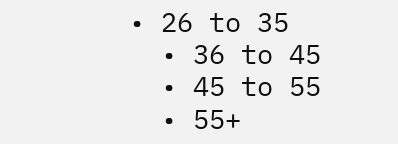• 26 to 35
  • 36 to 45
  • 45 to 55
  • 55+